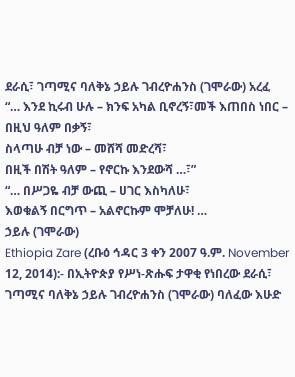ደራሲ፣ ገጣሚና ባለቅኔ ኃይሉ ገብረዮሐንስ (ገሞራው) አረፈ
“… እንደ ኪሩብ ሁሉ – ክንፍ አካል ቢኖረኝ፣መች እጠበስ ነበር – በዚህ ዓለም በቃኝ፣
ስላጣሁ ብቻ ነው – መሸሻ መድረሻ፣
በዚች በሽት ዓለም – የኖርኩ እንደውሻ …፣”
“… በሥጋዬ ብቻ ውጪ – ሀገር እስካለሁ፣
እወቁልኝ በርግጥ – አልኖርኩም ሞቻለሁ! …
ኃይሉ (ገሞራው)
Ethiopia Zare (ረቡዕ ኅዳር 3 ቀን 2007 ዓ.ም. November 12, 2014):- በኢትዮጵያ የሥነ-ጽሑፍ ታዋቂ የነበረው ደራሲ፣ ገጣሚና ባለቅኔ ኃይሉ ገብረዮሐንስ (ገሞራው) ባለፈው እሁድ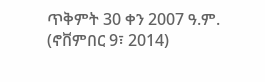ጥቅምት 30 ቀን 2007 ዓ.ም. (ኖቨምበር 9፣ 2014)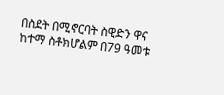በስደት በሚኖርባት ስዊድን ዋና ከተማ ስቶክሆልም በ79 ዓመቱ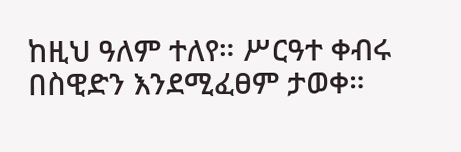ከዚህ ዓለም ተለየ። ሥርዓተ ቀብሩ በስዊድን እንደሚፈፀም ታወቀ።